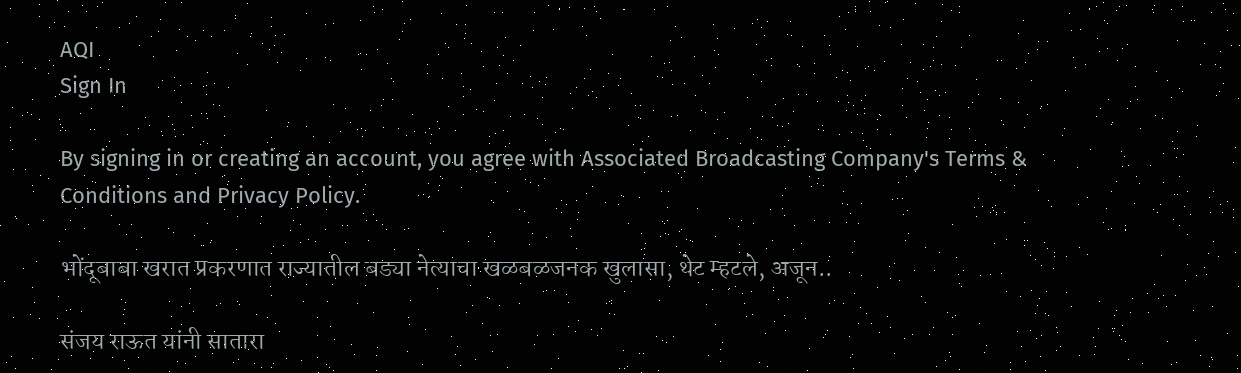AQI
Sign In

By signing in or creating an account, you agree with Associated Broadcasting Company's Terms & Conditions and Privacy Policy.

भोंदूबाबा खरात प्रकरणात राज्यातील बड्या नेत्याचा खळबळजनक खुलासा, थेट म्हटले, अजून..

संजय राऊत यांनी सातारा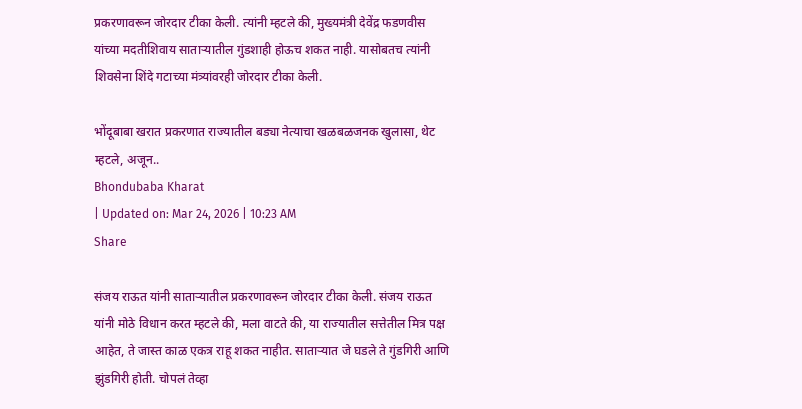प्रकरणावरून जोरदार टीका केली. त्यांनी म्हटले की, मुख्यमंत्री देवेंद्र फडणवीस यांच्या मदतीशिवाय साताऱ्यातील गुंडशाही होऊच शकत नाही. यासोबतच त्यांनी शिवसेना शिंदे गटाच्या मंत्र्यांवरही जोरदार टीका केली.

भोंदूबाबा खरात प्रकरणात राज्यातील बड्या नेत्याचा खळबळजनक खुलासा, थेट म्हटले, अजून..
Bhondubaba Kharat
| Updated on: Mar 24, 2026 | 10:23 AM
Share

संजय राऊत यांनी साताऱ्यातील प्रकरणावरून जोरदार टीका केली. संजय राऊत यांनी मोठे विधान करत म्हटले की, मला वाटते की, या राज्यातील सत्तेतील मित्र पक्ष आहेत, ते जास्त काळ एकत्र राहू शकत नाहीत. साताऱ्यात जे घडले ते गुंडगिरी आणि झुंडगिरी होती. चोपलं तेव्हा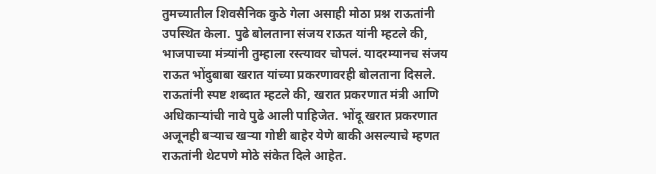तुमच्यातील शिवसैनिक कुठे गेला असाही मोठा प्रश्न राऊतांनी उपस्थित केला. पुढे बोलताना संजय राऊत यांनी म्हटले की, भाजपाच्या मंत्र्यांनी तुम्हाला रस्त्यावर चोपलं. यादरम्यानच संजय राऊत भोंदुबाबा खरात यांच्या प्रकरणावरही बोलताना दिसले. राऊतांनी स्पष्ट शब्दात म्हटले की, खरात प्रकरणात मंत्री आणि अधिकाऱ्यांची नावे पुढे आली पाहिजेत. भोंदू खरात प्रकरणात अजूनही बऱ्याच खऱ्या गोष्टी बाहेर येणे बाकी असल्याचे म्हणत राऊतांनी थेटपणे मोठे संकेत दिले आहेत.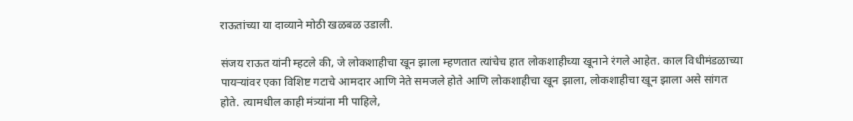राऊतांच्या या दाव्याने मोठी खळबळ उडाली.

संजय राऊत यांनी म्हटले की, जे लोकशाहीचा खून झाला म्हणतात त्यांचेच हात लोकशाहीच्या खूनाने रंगले आहेत. काल विधीमंडळाच्या पायऱ्यांवर एका विशिष्ट गटाचे आमदार आणि नेते समजले होते आणि लोकशाहीचा खून झाला, लोकशाहीचा खून झाला असे सांगत होते. त्यामधील काही मंत्र्यांना मी पाहिले,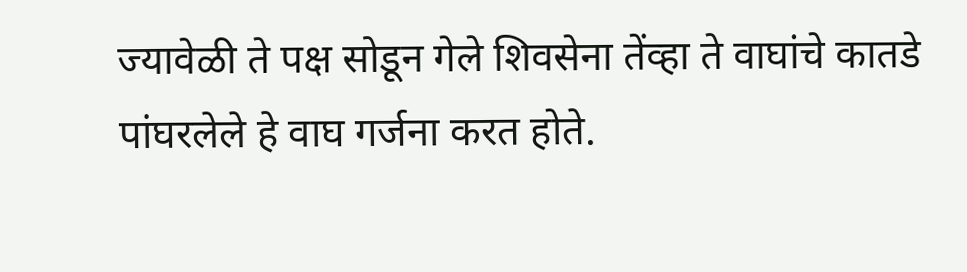ज्यावेळी ते पक्ष सोडून गेले शिवसेना तेंव्हा ते वाघांचे कातडे पांघरलेले हे वाघ गर्जना करत होते.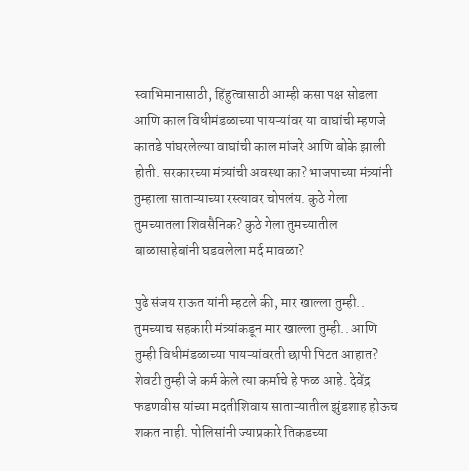स्वाभिमानासाठी, हिंहुत्वासाठी आम्ही कसा पक्ष सोडला आणि काल विधीमंडळाच्या पायऱ्यांवर या वाघांची म्हणजे कातडे पांघरलेल्या वाघांची काल मांजरे आणि बोके झाली होती. सरकारच्या मंत्र्यांची अवस्था का? भाजपाच्या मंत्र्यांनी तुम्हाला साताऱ्याच्या रस्त्यावर चोपलंय. कुठे गेला तुमच्यातला शिवसैनिक? कुठे गेला तुमच्यातील बाळासाहेबांनी घडवलेला मर्द मावळा?

पुढे संजय राऊत यांनी म्हटले की, मार खाल्ला तुम्ही.. तुमच्याच सहकारी मंत्र्यांकडून मार खाल्ला तुम्ही.. आणि तुम्ही विधीमंडळाच्या पायऱ्यांवरती छापी पिटत आहात? शेवटी तुम्ही जे कर्म केले त्या कर्माचे हे फळ आहे. देवेंद्र फडणवीस यांच्या मदतीशिवाय साताऱ्यातील झुंडशाह होऊच शकत नाही. पोलिसांनी ज्याप्रकारे तिकडच्या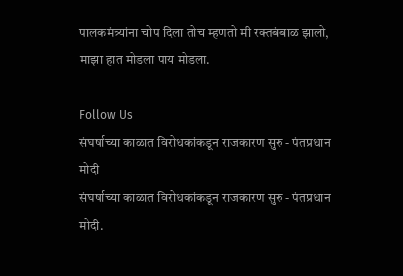पालकमंत्र्यांना चोप दिला तोच म्हणतो मी रक्तबंबाळ झालो, माझा हात मोडला पाय मोडला.

Follow Us
संघर्षाच्या काळात विरोधकांकडून राजकारण सुरु - पंतप्रधान मोदी
संघर्षाच्या काळात विरोधकांकडून राजकारण सुरु - पंतप्रधान मोदी.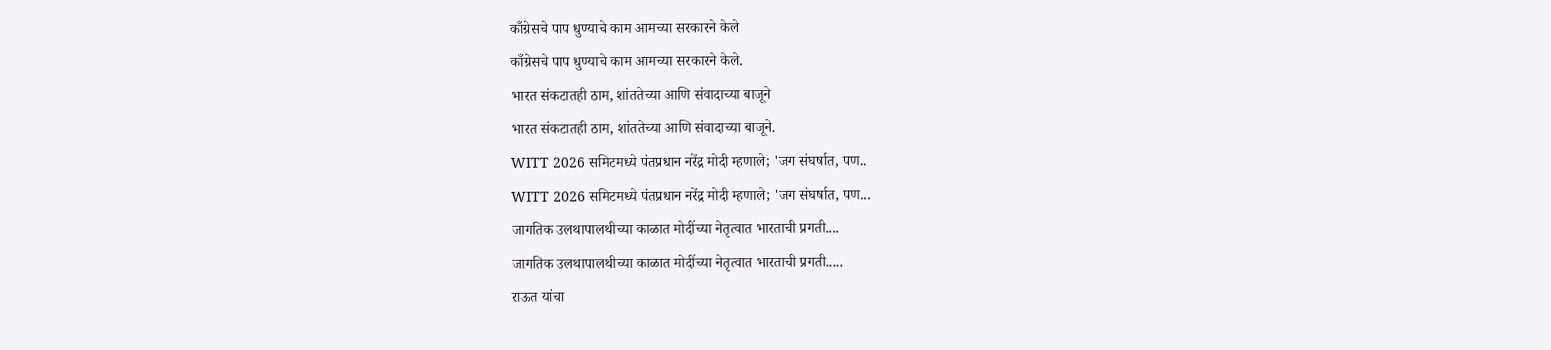काँग्रेसचे पाप धुण्याचे काम आमच्या सरकारने केले
काँग्रेसचे पाप धुण्याचे काम आमच्या सरकारने केले.
भारत संकटातही ठाम, शांततेच्या आणि संवादाच्या बाजूने
भारत संकटातही ठाम, शांततेच्या आणि संवादाच्या बाजूने.
WITT 2026 समिटमध्ये पंतप्रधान नरेंद्र मोदी म्हणाले; 'जग संघर्षात, पण..
WITT 2026 समिटमध्ये पंतप्रधान नरेंद्र मोदी म्हणाले; 'जग संघर्षात, पण...
जागतिक उलथापालथीच्या काळात मोदींच्या नेतृत्वात भारताची प्रगती....
जागतिक उलथापालथीच्या काळात मोदींच्या नेतृत्वात भारताची प्रगती.....
राऊत यांचा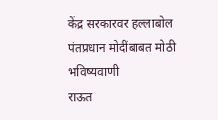केंद्र सरकारवर हल्लाबोल पंतप्रधान मोदींबाबत मोठी भविष्यवाणी
राऊत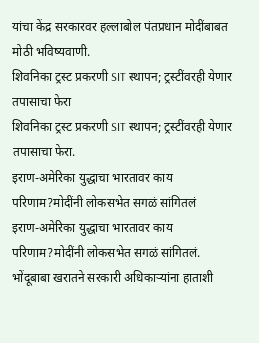यांचा केंद्र सरकारवर हल्लाबोल पंतप्रधान मोदींबाबत मोठी भविष्यवाणी.
शिवनिका ट्रस्ट प्रकरणी SIT स्थापन; ट्रस्टींवरही येणार तपासाचा फेरा
शिवनिका ट्रस्ट प्रकरणी SIT स्थापन; ट्रस्टींवरही येणार तपासाचा फेरा.
इराण-अमेरिका युद्धाचा भारतावर काय परिणाम?मोदींनी लोकसभेत सगळं सांगितलं
इराण-अमेरिका युद्धाचा भारतावर काय परिणाम?मोदींनी लोकसभेत सगळं सांगितलं.
भोंदूबाबा खरातने सरकारी अधिकाऱ्यांना हाताशी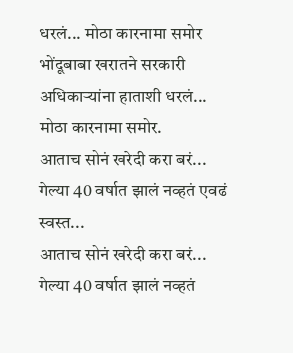धरलं... मोठा कारनामा समोर
भोंदूबाबा खरातने सरकारी अधिकाऱ्यांना हाताशी धरलं... मोठा कारनामा समोर.
आताच सोनं खरेदी करा बरं... गेल्या 40 वर्षात झालं नव्हतं एवढं स्वस्त...
आताच सोनं खरेदी करा बरं... गेल्या 40 वर्षात झालं नव्हतं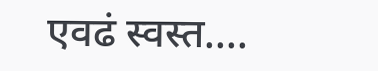एवढं स्वस्त....